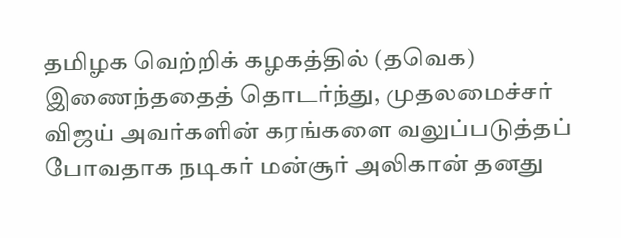தமிழக வெற்றிக் கழகத்தில் (தவெக) இணைந்ததைத் தொடர்ந்து, முதலமைச்சர் விஜய் அவர்களின் கரங்களை வலுப்படுத்தப் போவதாக நடிகர் மன்சூர் அலிகான் தனது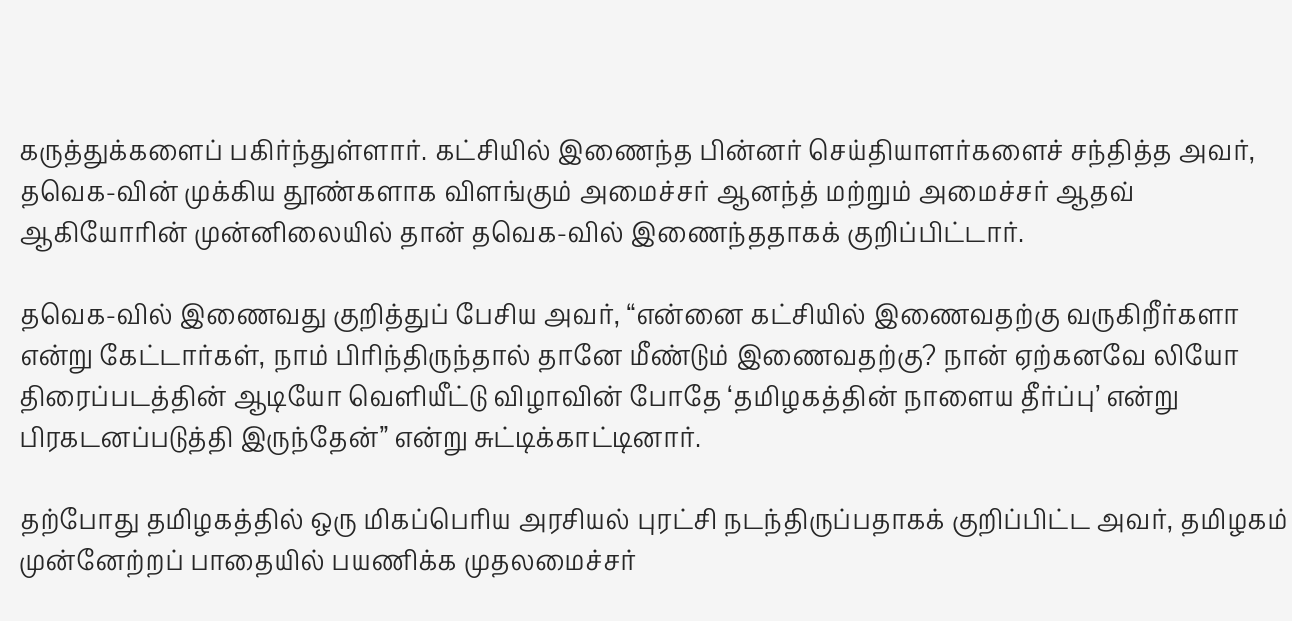கருத்துக்களைப் பகிர்ந்துள்ளார். கட்சியில் இணைந்த பின்னர் செய்தியாளர்களைச் சந்தித்த அவர், தவெக-வின் முக்கிய தூண்களாக விளங்கும் அமைச்சர் ஆனந்த் மற்றும் அமைச்சர் ஆதவ் ஆகியோரின் முன்னிலையில் தான் தவெக-வில் இணைந்ததாகக் குறிப்பிட்டார்.

தவெக-வில் இணைவது குறித்துப் பேசிய அவர், “என்னை கட்சியில் இணைவதற்கு வருகிறீர்களா என்று கேட்டார்கள், நாம் பிரிந்திருந்தால் தானே மீண்டும் இணைவதற்கு? நான் ஏற்கனவே லியோ திரைப்படத்தின் ஆடியோ வெளியீட்டு விழாவின் போதே ‘தமிழகத்தின் நாளைய தீர்ப்பு’ என்று பிரகடனப்படுத்தி இருந்தேன்” என்று சுட்டிக்காட்டினார்.

தற்போது தமிழகத்தில் ஒரு மிகப்பெரிய அரசியல் புரட்சி நடந்திருப்பதாகக் குறிப்பிட்ட அவர், தமிழகம் முன்னேற்றப் பாதையில் பயணிக்க முதலமைச்சர்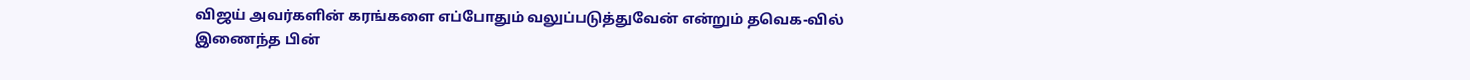விஜய் அவர்களின் கரங்களை எப்போதும் வலுப்படுத்துவேன் என்றும் தவெக-வில் இணைந்த பின்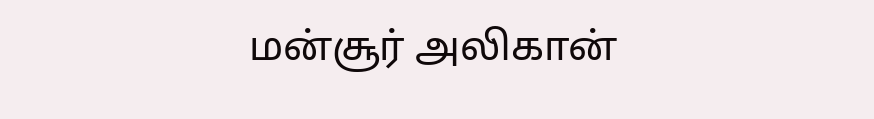மன்சூர் அலிகான்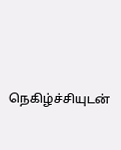நெகிழ்ச்சியுடன்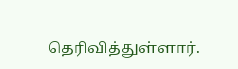தெரிவித்துள்ளார்.